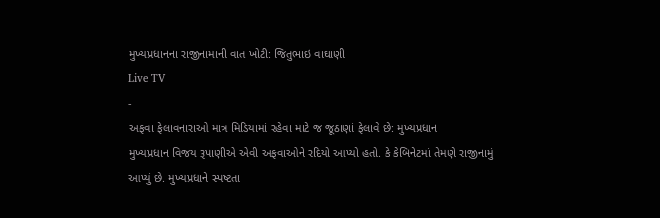મુખ્યપ્રધાનના રાજીનામાની વાત ખોટી: જિતુભાઇ વાઘાણી
Live TV
-
અફવા ફેલાવનારાઓ માત્ર મિડિયામાં રહેવા માટે જ જૂઠાણાં ફેલાવે છે: મુખ્યપ્રધાન
મુખ્યપ્રધાન વિજય રૂપાણીએ એવી અફવાઓને રદિયો આપ્યો હતો. કે કેબિનેટમાં તેમણે રાજીનામું આપ્યું છે. મુખ્યપ્રધાને સ્પષ્ટતા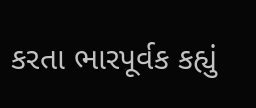કરતા ભારપૂર્વક કહ્યું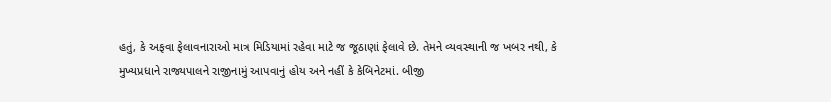હતું, કે અફવા ફેલાવનારાઓ માત્ર મિડિયામાં રહેવા માટે જ જૂઠાણાં ફેલાવે છે. તેમને વ્યવસ્થાની જ ખબર નથી, કે મુખ્યપ્રધાને રાજ્યપાલને રાજીનામું આપવાનું હોય અને નહીં કે કેબિનેટમાં. બીજી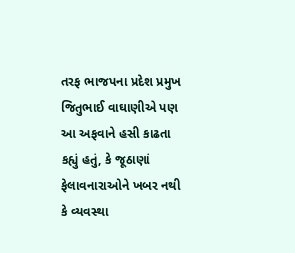તરફ ભાજપના પ્રદેશ પ્રમુખ જિતુભાઈ વાઘાણીએ પણ આ અફવાને હસી કાઢતા કહ્યું હતું, કે જૂઠાણાં ફેલાવનારાઓને ખબર નથી કે વ્યવસ્થા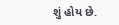શું હોય છે.